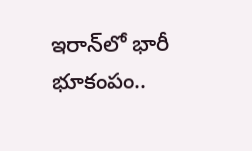ఇరాన్‌లో భారీ భూకంపం..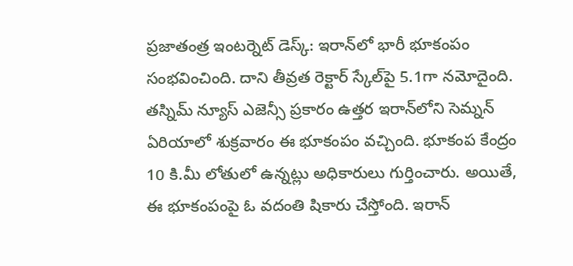ప్రజాతంత్ర ఇంటర్నెట్‌ డెస్క్‌: ఇరాన్‌లో భారీ భూకంపం సంభవించింది. దాని తీవ్రత రెక్టార్‌ స్కేల్‌పై 5.1గా నమోదైంది. తస్నిమ్‌ న్యూస్‌ ఎజెన్సీ ప్రకారం ఉత్తర ఇరాన్‌లోని సెమ్నన్‌ ఏరియాలో శుక్రవారం ఈ భూకంపం వచ్చింది. భూకంప కేంద్రం 10 కి.మీ లోతులో ఉన్నట్లు అధికారులు గుర్తించారు. అయితే, ఈ భూకంపంపై ఓ వదంతి షికారు చేస్తోంది. ఇరాన్‌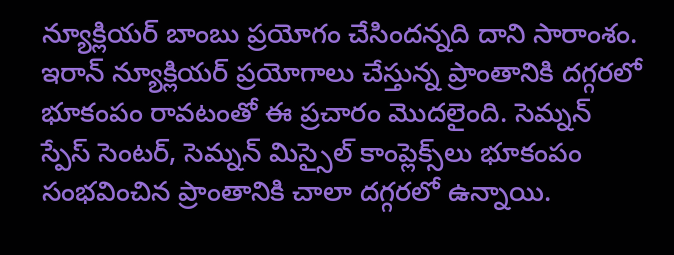న్యూక్లియర్‌ బాంబు ప్రయోగం చేసిందన్నది దాని సారాంశం. ఇరాన్‌ న్యూక్లియర్‌ ప్రయోగాలు చేస్తున్న ప్రాంతానికి దగ్గరలో భూకంపం రావటంతో ఈ ప్రచారం మొదలైంది. సెమ్నన్‌ స్పేస్‌ సెంటర్‌, సెమ్నన్‌ మిస్సైల్‌ కాంప్లెక్స్‌లు భూకంపం సంభవించిన ప్రాంతానికి చాలా దగ్గరలో ఉన్నాయి.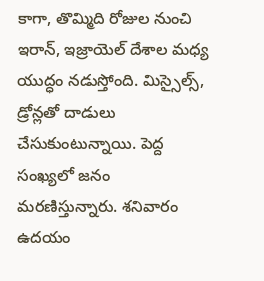కాగా, తొమ్మిది రోజుల నుంచి ఇరాన్‌, ఇజ్రాయెల్‌ దేశాల మధ్య యుద్ధం నడుస్తోంది. మిస్సైల్స్‌, డ్రోన్లతో దాడులు చేసుకుంటున్నాయి. పెద్ద సంఖ్యలో జనం మరణిస్తున్నారు. శనివారం ఉదయం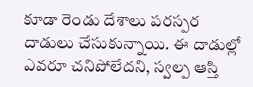కూడా రెండు దేశాలు పరస్పర దాడులు చేసుకున్నాయి. ఈ దాడుల్లో ఎవరూ చనిపోలేదని, స్వల్ప ఆస్తి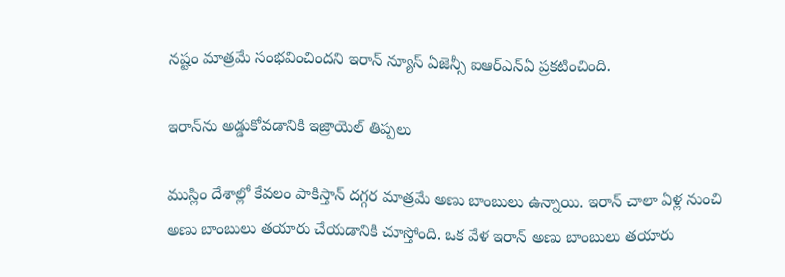నష్టం మాత్రమే సంభవించిందని ఇరాన్‌ న్యూస్‌ ఏజెన్సీ ఐఆర్‌ఎన్‌ఏ ప్రకటించింది.

ఇరాన్‌ను అడ్డుకోవడానికి ఇజ్రాయెల్‌ తిప్పలు

ముస్లిం దేశాల్లో కేవలం పాకిస్తాన్‌ దగ్గర మాత్రమే అణు బాంబులు ఉన్నాయి. ఇరాన్‌ చాలా ఏళ్ల నుంచి అణు బాంబులు తయారు చేయడానికి చూస్తోంది. ఒక వేళ ఇరాన్‌ అణు బాంబులు తయారు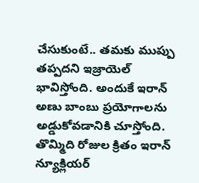చేసుకుంటే.. తమకు ముప్పు తప్పదని ఇజ్రాయెల్‌ భావిస్తోంది. అందుకే ఇరాన్‌ అణు బాంబు ప్రయోగాలను అడ్డుకోవడానికి చూస్తోంది. తొమ్మిది రోజుల క్రితం ఇరాన్‌ న్యూక్లియర్‌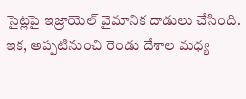సైట్లపై ఇజ్రాయెల్‌ వైమానిక దాడులు చేసింది. ఇక, అప్పటినుంచి రెండు దేశాల మధ్య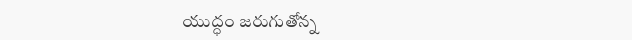యుద్ధం జరుగుతోన్న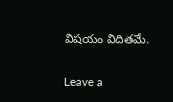విషయం విదితమే.

Leave a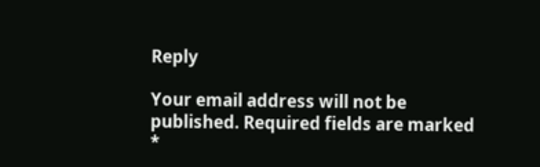Reply

Your email address will not be published. Required fields are marked *